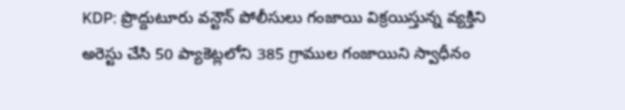KDP: ప్రొద్దుటూరు వన్టౌన్ పోలీసులు గంజాయి విక్రయిస్తున్న వ్యక్తిని అరెస్టు చేసి 50 ప్యాకెట్లలోని 385 గ్రాముల గంజాయిని స్వాధీనం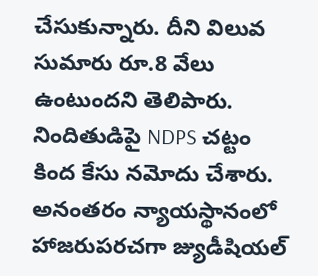చేసుకున్నారు. దీని విలువ సుమారు రూ.8 వేలు ఉంటుందని తెలిపారు. నిందితుడిపై NDPS చట్టం కింద కేసు నమోదు చేశారు. అనంతరం న్యాయస్థానంలో హాజరుపరచగా జ్యుడీషియల్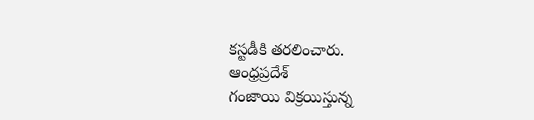కస్టడీకి తరలించారు.
ఆంధ్రప్రదేశ్
గంజాయి విక్రయిస్తున్న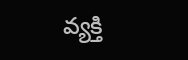వ్యక్తి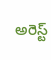అరెస్ట్